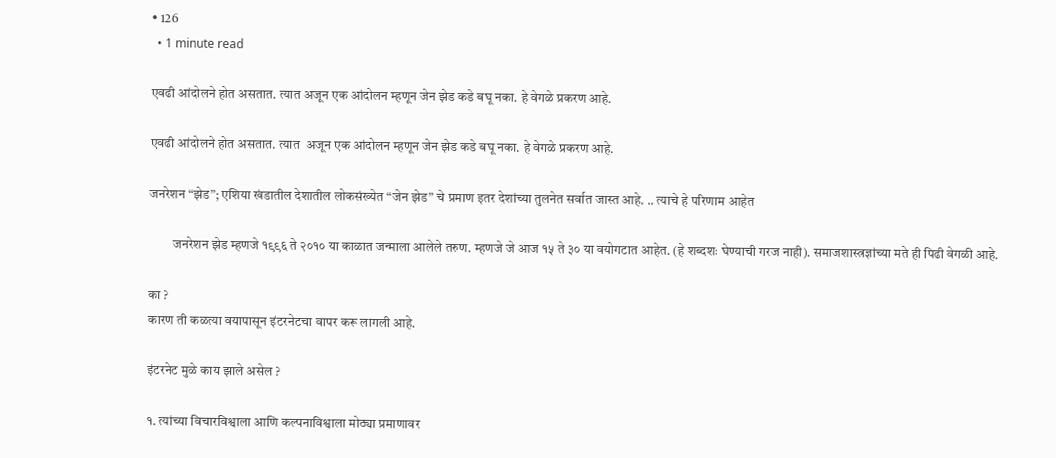• 126
  • 1 minute read

एवढी आंदोलने होत असतात. त्यात अजून एक आंदोलन म्हणून जेन झेड कडे बघू नका. हे वेगळे प्रकरण आहे.

एवढी आंदोलने होत असतात. त्यात  अजून एक आंदोलन म्हणून जेन झेड कडे बघू नका. हे वेगळे प्रकरण आहे.

जनरेशन “झेड”; एशिया खंडातील देशातील लोकसंख्येत “जेन झेड” चे प्रमाण इतर देशांच्या तुलनेत सर्वात जास्त आहे. .. त्याचे हे परिणाम आहेत

         जनरेशन झेड म्हणजे १९९६ ते २०१० या काळात जन्माला आलेले तरुण. म्हणजे जे आज १५ ते ३० या वयोगटात आहेत. (हे शब्दशः घेण्याची गरज नाही). समाजशास्त्रज्ञांच्या मते ही पिढी वेगळी आहे.

का ?
कारण ती कळत्या वयापासून इंटरनेटचा वापर करू लागली आहे.

इंटरनेट मुळे काय झाले असेल ?

१. त्यांच्या विचारविश्वाला आणि कल्पनाविश्वाला मोठ्या प्रमाणावर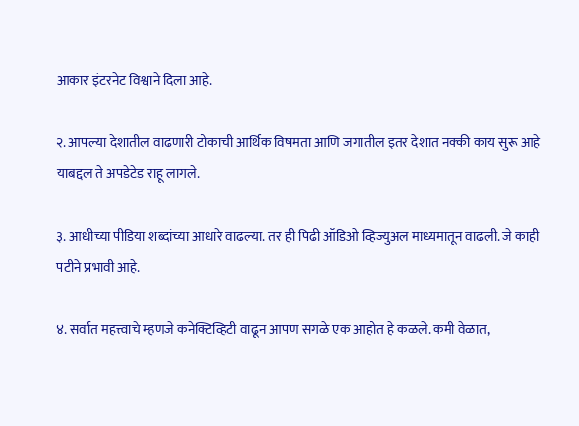आकार इंटरनेट विश्वाने दिला आहे.

२. आपल्या देशातील वाढणारी टोकाची आर्थिक विषमता आणि जगातील इतर देशात नक्की काय सुरू आहे याबद्दल ते अपडेटेड राहू लागले.

३. आधीच्या पीडिया शब्दांच्या आधारे वाढल्या. तर ही पिढी ऑडिओ व्हिज्युअल माध्यमातून वाढली. जे काही पटीने प्रभावी आहे.

४. सर्वात महत्त्वाचे म्हणजे कनेक्टिव्हिटी वाढून आपण सगळे एक आहोत हे कळले. कमी वेळात,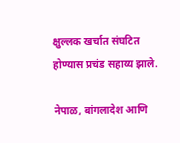क्षुल्लक खर्चात संघटित होण्यास प्रचंड सहाय्य झाले.

नेपाळ, बांगलादेश आणि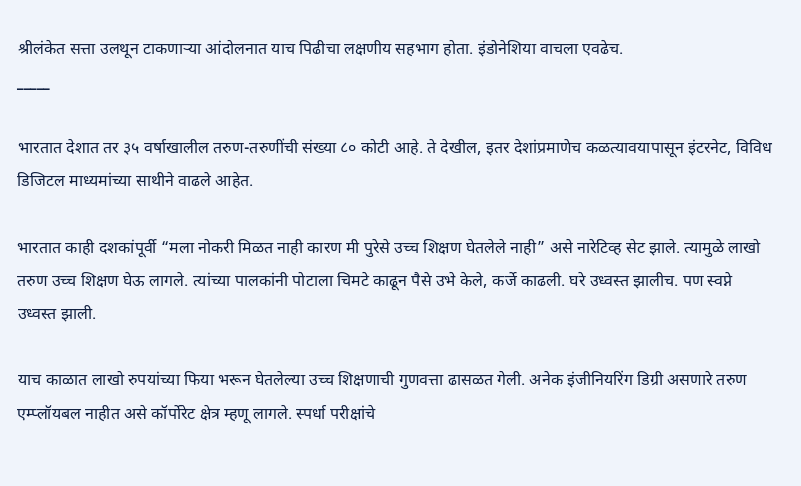श्रीलंकेत सत्ता उलथून टाकणाऱ्या आंदोलनात याच पिढीचा लक्षणीय सहभाग होता. इंडोनेशिया वाचला एवढेच.
_____

भारतात देशात तर ३५ वर्षाखालील तरुण-तरुणींची संख्या ८० कोटी आहे. ते देखील, इतर देशांप्रमाणेच कळत्यावयापासून इंटरनेट, विविध डिजिटल माध्यमांच्या साथीने वाढले आहेत.

भारतात काही दशकांपूर्वी “मला नोकरी मिळत नाही कारण मी पुरेसे उच्च शिक्षण घेतलेले नाही” असे नारेटिव्ह सेट झाले. त्यामुळे लाखो तरुण उच्च शिक्षण घेऊ लागले. त्यांच्या पालकांनी पोटाला चिमटे काढून पैसे उभे केले, कर्जे काढली. घरे उध्वस्त झालीच. पण स्वप्ने उध्वस्त झाली.

याच काळात लाखो रुपयांच्या फिया भरून घेतलेल्या उच्च शिक्षणाची गुणवत्ता ढासळत गेली. अनेक इंजीनियरिंग डिग्री असणारे तरुण एम्प्लॉयबल नाहीत असे कॉर्पोरेट क्षेत्र म्हणू लागले. स्पर्धा परीक्षांचे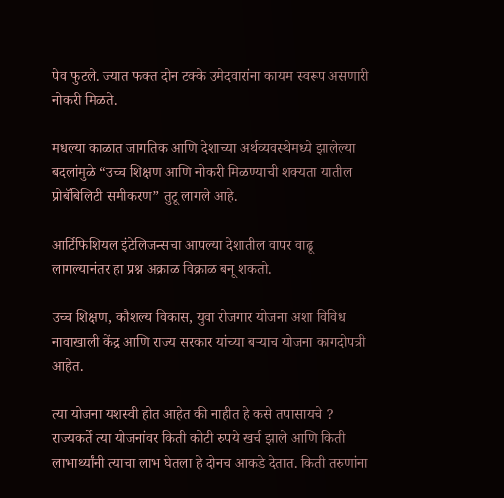पेव फुटले. ज्यात फक्त दोन टक्के उमेदवारांना कायम स्वरूप असणारी नोकरी मिळते.

मधल्या काळात जागतिक आणि देशाच्या अर्थव्यवस्थेमध्ये झालेल्या बदलांमुळे “उच्च शिक्षण आणि नोकरी मिळण्याची शक्यता यातील प्रोबॅबिलिटी समीकरण” तुटू लागले आहे.

आर्टिफिशियल इंटेलिजन्सचा आपल्या देशातील वापर वाढू लागल्यानंतर हा प्रश्न अक्राळ विक्राळ बनू शकतो.

उच्च शिक्षण, कौशल्य विकास, युवा रोजगार योजना अशा विविध नावाखाली केंद्र आणि राज्य सरकार यांच्या बऱ्याच योजना कागदोपत्री आहेत.

त्या योजना यशस्वी होत आहेत की नाहीत हे कसे तपासायचे ? राज्यकर्ते त्या योजनांवर किती कोटी रुपये खर्च झाले आणि किती लाभार्थ्यांनी त्याचा लाभ घेतला हे दोनच आकडे देतात. किती तरुणांना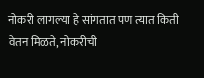नोकरी लागल्या हे सांगतात पण त्यात किती वेतन मिळते, नोकरीची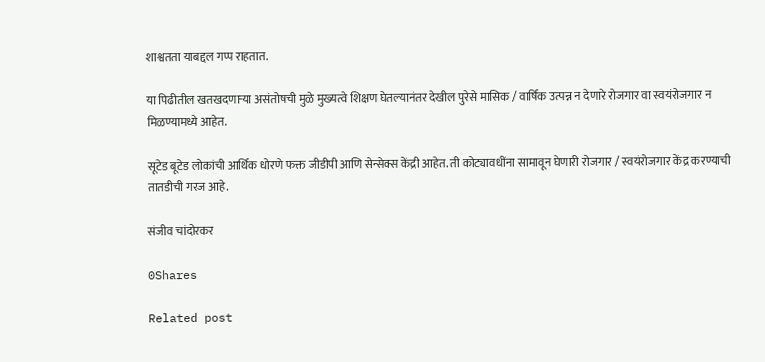शाश्वतता याबद्दल गप्प राहतात.

या पिढीतील खतखदणाऱ्या असंतोषची मुळे मुख्यत्वे शिक्षण घेतल्यानंतर देखील पुरेसे मासिक / वार्षिक उत्पन्न न देणारे रोजगार वा स्वयंरोजगार न मिळण्यामध्ये आहेत.

सूटेड बूटेड लोकांची आर्थिक धोरणे फक्त जीडीपी आणि सेन्सेक्स केंद्री आहेत. ती कोट्यावधींना सामावून घेणारी रोजगार / स्वयंरोजगार केंद्र करण्याची तातडीची गरज आहे.

संजीव चांदोरकर

0Shares

Related post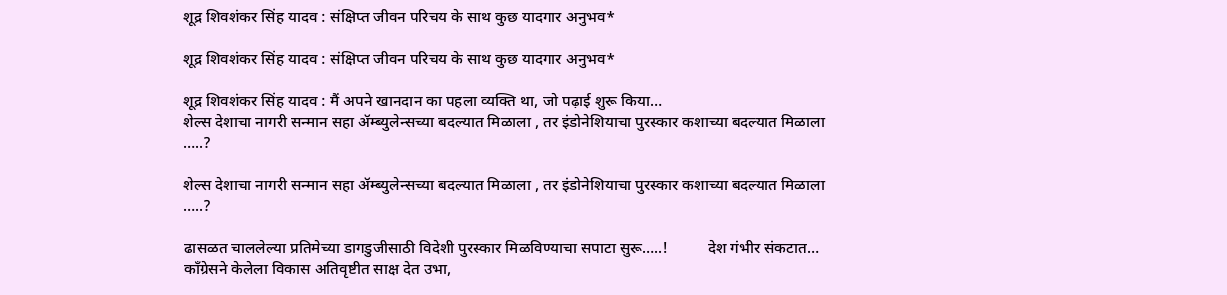शूद्र शिवशंकर सिंह यादव : संक्षिप्त जीवन परिचय के साथ कुछ यादगार अनुभव*

शूद्र शिवशंकर सिंह यादव : संक्षिप्त जीवन परिचय के साथ कुछ यादगार अनुभव*

शूद्र शिवशंकर सिंह यादव : मैं अपने खानदान का पहला व्यक्ति था, जो पढ़ाई शुरू किया…
शेल्स देशाचा नागरी सन्मान सहा ॲम्ब्युलेन्सच्या बदल्यात मिळाला , तर इंडोनेशियाचा पुरस्कार कशाच्या बदल्यात मिळाला …..?

शेल्स देशाचा नागरी सन्मान सहा ॲम्ब्युलेन्सच्या बदल्यात मिळाला , तर इंडोनेशियाचा पुरस्कार कशाच्या बदल्यात मिळाला …..?

ढासळत चाललेल्या प्रतिमेच्या डागडुजीसाठी विदेशी पुरस्कार मिळविण्याचा सपाटा सुरू…..!          देश गंभीर संकटात…
काँग्रेसने केलेला विकास अतिवृष्टीत साक्ष देत उभा,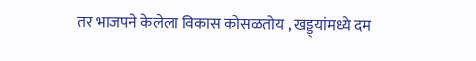तर भाजपने केलेला विकास कोसळतोय , खड्ड्यांमध्ये दम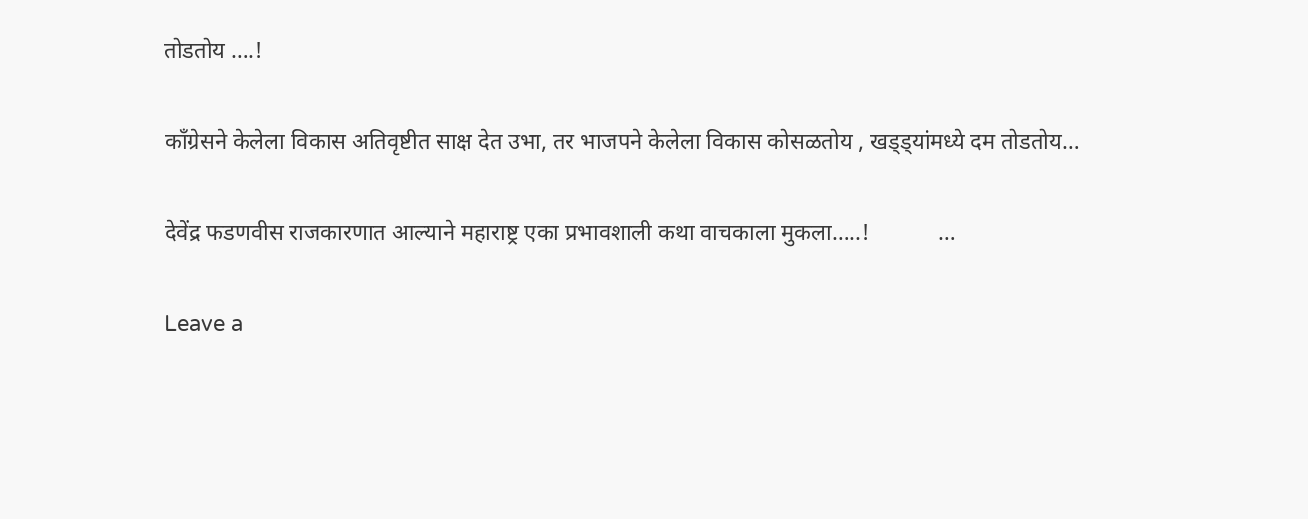तोडतोय ….!

काँग्रेसने केलेला विकास अतिवृष्टीत साक्ष देत उभा, तर भाजपने केलेला विकास कोसळतोय , खड्ड्यांमध्ये दम तोडतोय…

देवेंद्र फडणवीस राजकारणात आल्याने महाराष्ट्र एका प्रभावशाली कथा वाचकाला मुकला…..!            …

Leave a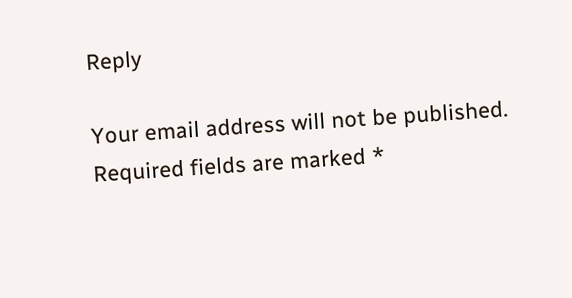Reply

Your email address will not be published. Required fields are marked *